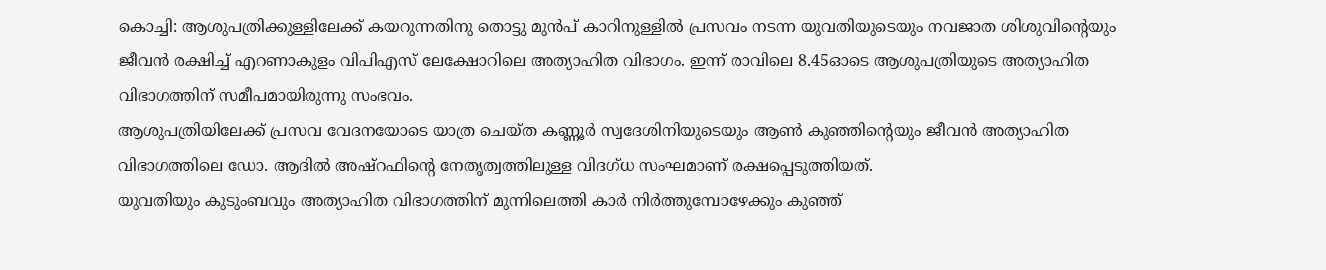കൊച്ചി: ആശുപത്രിക്കുള്ളിലേക്ക് കയറുന്നതിനു തൊട്ടു മുൻപ് കാറിനുള്ളിൽ പ്രസവം നടന്ന യുവതിയുടെയും നവജാത ശിശുവിന്റെയും ജീവൻ രക്ഷിച്ച് എറണാകുളം വിപിഎസ് ലേക്ഷോറിലെ അത്യാഹിത വിഭാഗം. ഇന്ന് രാവിലെ 8.45ഓടെ ആശുപത്രിയുടെ അത്യാഹിത വിഭാഗത്തിന് സമീപമായിരുന്നു സംഭവം.
ആശുപത്രിയിലേക്ക് പ്രസവ വേദനയോടെ യാത്ര ചെയ്ത കണ്ണൂർ സ്വദേശിനിയുടെയും ആൺ കുഞ്ഞിന്റെയും ജീവൻ അത്യാഹിത വിഭാഗത്തിലെ ഡോ. ആദിൽ അഷ്റഫിന്റെ നേതൃത്വത്തിലുള്ള വിദഗ്ധ സംഘമാണ് രക്ഷപ്പെടുത്തിയത്.
യുവതിയും കുടുംബവും അത്യാഹിത വിഭാഗത്തിന് മുന്നിലെത്തി കാർ നിർത്തുമ്പോഴേക്കും കുഞ്ഞ്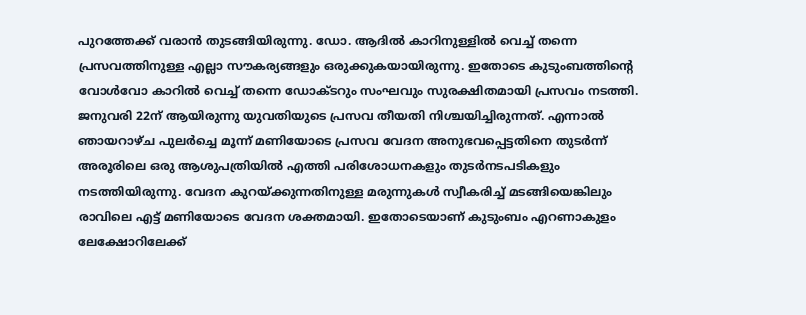പുറത്തേക്ക് വരാൻ തുടങ്ങിയിരുന്നു. ഡോ. ആദിൽ കാറിനുള്ളിൽ വെച്ച് തന്നെ പ്രസവത്തിനുള്ള എല്ലാ സൗകര്യങ്ങളും ഒരുക്കുകയായിരുന്നു. ഇതോടെ കുടുംബത്തിന്റെ വോൾവോ കാറിൽ വെച്ച് തന്നെ ഡോക്ടറും സംഘവും സുരക്ഷിതമായി പ്രസവം നടത്തി.
ജനുവരി 22ന് ആയിരുന്നു യുവതിയുടെ പ്രസവ തീയതി നിശ്ചയിച്ചിരുന്നത്. എന്നാൽ ഞായറാഴ്ച പുലർച്ചെ മൂന്ന് മണിയോടെ പ്രസവ വേദന അനുഭവപ്പെട്ടതിനെ തുടർന്ന് അരൂരിലെ ഒരു ആശുപത്രിയിൽ എത്തി പരിശോധനകളും തുടർനടപടികളും നടത്തിയിരുന്നു. വേദന കുറയ്ക്കുന്നതിനുള്ള മരുന്നുകൾ സ്വീകരിച്ച് മടങ്ങിയെങ്കിലും രാവിലെ എട്ട് മണിയോടെ വേദന ശക്തമായി. ഇതോടെയാണ് കുടുംബം എറണാകുളം ലേക്ഷോറിലേക്ക്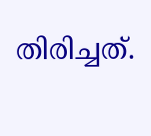തിരിച്ചത്.